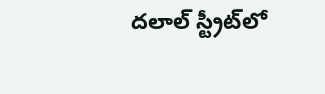దలాల్‌ స్ట్రీట్‌లో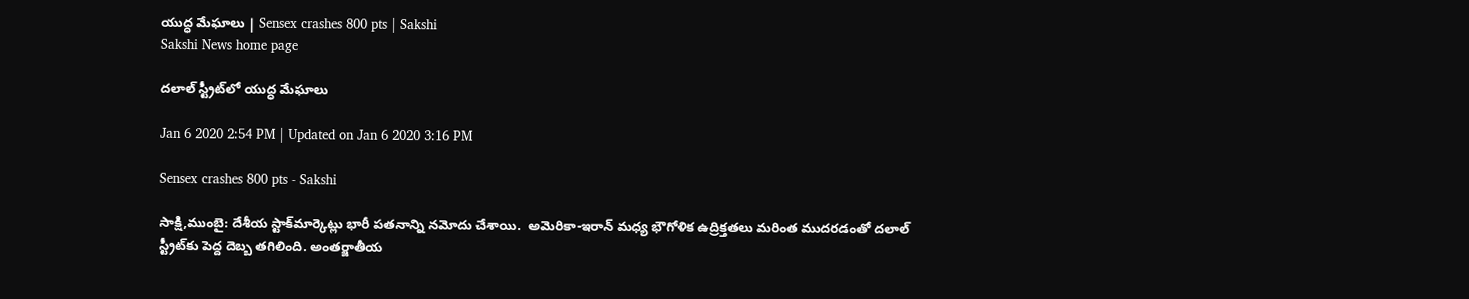యుద్ధ మేఘాలు | Sensex crashes 800 pts | Sakshi
Sakshi News home page

దలాల్‌ స్ట్రీట్‌లో యుద్ధ మేఘాలు

Jan 6 2020 2:54 PM | Updated on Jan 6 2020 3:16 PM

Sensex crashes 800 pts - Sakshi

సాక్షి,ముంబై: దేశీయ స్టాక్‌మార్కెట్లు భారీ పతనాన్ని నమోదు చేశాయి.  అమెరికా-ఇరాన్‌ మధ్య భౌగోళిక ఉద్రిక్తతలు మరింత ముదరడంతో దలాల్‌ స్ట్రీట్‌కు పెద్ద దెబ్బ తగిలింది. అంతర్జాతీయ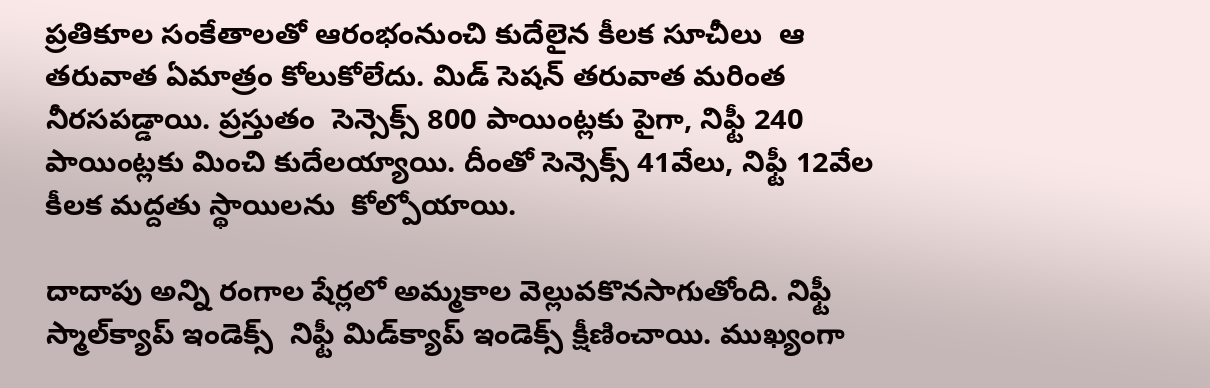ప్రతికూల సంకేతాలతో ఆరంభంనుంచి కుదేలైన కీలక సూచీలు  ఆ తరువాత ఏమాత్రం కోలుకోలేదు. మిడ్ సెషన్‌ తరువాత మరింత నీరసపడ్డాయి. ప్రస్తుతం  సెన్సెక్స్‌ 800 పాయింట్లకు పైగా, నిఫ్టీ 240 పాయింట్లకు మించి కుదేలయ్యాయి. దీంతో సెన్సెక్స్‌ 41వేలు, నిఫ్టీ 12వేల కీలక మద్దతు స్థాయిలను  కోల్పోయాయి.

దాదాపు అన్ని రంగాల షేర్లలో అమ్మకాల వెల్లువకొనసాగుతోంది. నిఫ్టీ స్మాల్‌క్యాప్‌ ఇండెక్స్‌  నిఫ్టీ మిడ్‌క్యాప్‌ ఇండెక్స్‌ క్షీణించాయి. ముఖ‍్యంగా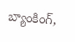బ్యాంకింగ్‌,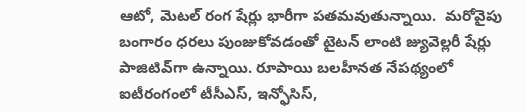ఆటో, మెటల్‌ రంగ షేర్లు భారీగా పతమవుతున్నాయి.  మరోవైపు బంగారం ధరలు పుంజుకోవడంతో టైటన్‌ లాంటి జ్యువెల్లరీ షేర్లు పాజిటివ్‌గా ఉన్నాయి. రూపాయి బలహీనత నేపథ్యంలో ఐటీరంగంలో టీసీఎస్‌, ఇన్ఫోసిస్‌,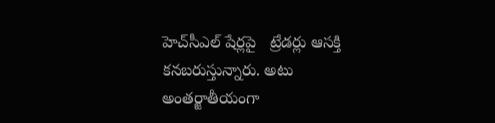హెచ్‌సీఎల్‌ షేర్లపై   ట్రేడర్లు ఆసక్తి కనబరుస్తున్నారు. అటు అంతర్జాతీయంగా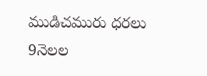ముడిచమురు ధరలు 9నెలల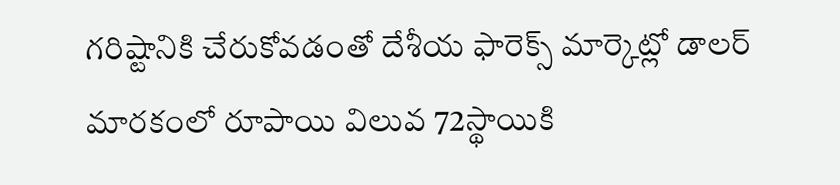గరిష్టానికి చేరుకోవడంతో దేశీయ ఫారెక్స్‌ మార్కెట్లో డాలర్‌ మారకంలో రూపాయి విలువ 72స్థాయికి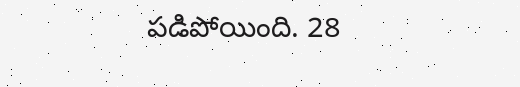పడిపోయింది. 28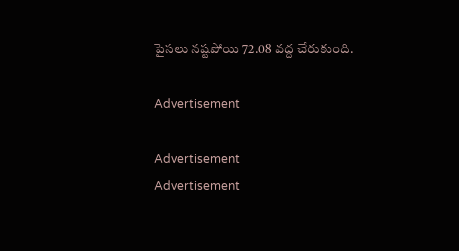పైసలు నష్టపోయి 72.08 వద్ద చేరుకుంది.

Advertisement

Advertisement
Advertisement